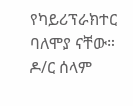የካይሪፕራክተር ባለሞያ ናቸው። ዶ/ር ሰላም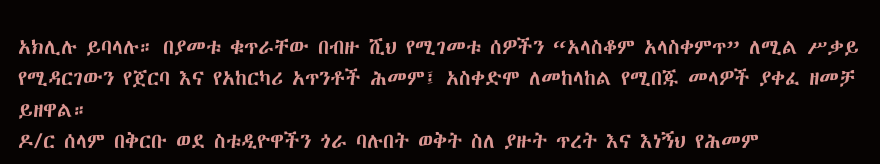አክሊሉ ይባላሉ። በያመቱ ቁጥራቸው በብዙ ሺህ የሚገመቱ ሰዎችን “አላስቆም አላስቀምጥ” ለሚል ሥቃይ የሚዳርገውን የጀርባ እና የአከርካሪ አጥንቶች ሕመም፤ አስቀድሞ ለመከላከል የሚበጁ መላዎች ያቀፈ ዘመቻ ይዘዋል።
ዶ/ር ሰላም በቅርቡ ወደ ስቱዲዮዋችን ጎራ ባሉበት ወቅት ስለ ያዙት ጥረት እና እነኝህ የሕመም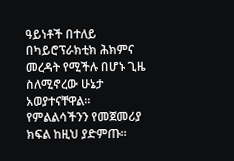ዓይነቶች በተለይ በካይሮፕራክቲክ ሕክምና መረዳት የሚችሉ በሆኑ ጊዜ ስለሚኖረው ሁኔታ አወያተናቸዋል።
የምልልሳችንን የመጀመሪያ ክፍል ከዚህ ያድምጡ።